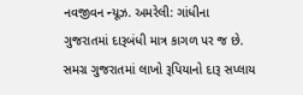નવજીવન ન્યૂઝ. અમરેલી: ગાંધીના ગુજરાતમાં દારૂબંધી માત્ર કાગળ પર જ છે. સમગ્ર ગુજરાતમાં લાખો રૂપિયાનો દારૂ સપ્લાય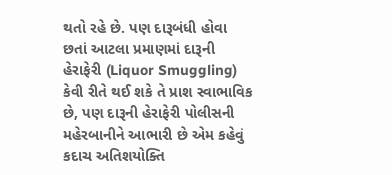થતો રહે છે. પણ દારૂબંધી હોવા છતાં આટલા પ્રમાણમાં દારૂની હેરાફેરી (Liquor Smuggling) કેવી રીતે થઈ શકે તે પ્રાશ સ્વાભાવિક છે, પણ દારૂની હેરાફેરી પોલીસની મહેરબાનીને આભારી છે એમ કહેવું કદાચ અતિશયોક્તિ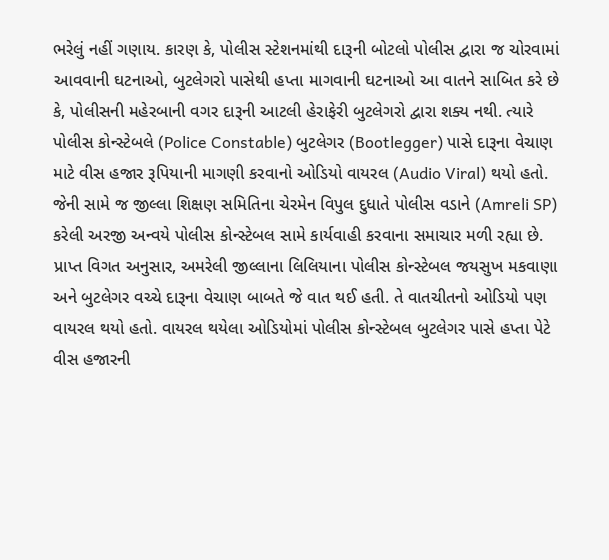ભરેલું નહીં ગણાય. કારણ કે, પોલીસ સ્ટેશનમાંથી દારૂની બોટલો પોલીસ દ્વારા જ ચોરવામાં આવવાની ઘટનાઓ, બુટલેગરો પાસેથી હપ્તા માગવાની ઘટનાઓ આ વાતને સાબિત કરે છે કે, પોલીસની મહેરબાની વગર દારૂની આટલી હેરાફેરી બુટલેગરો દ્વારા શક્ય નથી. ત્યારે પોલીસ કોન્સ્ટેબલે (Police Constable) બુટલેગર (Bootlegger) પાસે દારૂના વેચાણ માટે વીસ હજાર રૂપિયાની માગણી કરવાનો ઓડિયો વાયરલ (Audio Viral) થયો હતો. જેની સામે જ જીલ્લા શિક્ષણ સમિતિના ચેરમેન વિપુલ દુધાતે પોલીસ વડાને (Amreli SP) કરેલી અરજી અન્વયે પોલીસ કોન્સ્ટેબલ સામે કાર્યવાહી કરવાના સમાચાર મળી રહ્યા છે.
પ્રાપ્ત વિગત અનુસાર, અમરેલી જીલ્લાના લિલિયાના પોલીસ કોન્સ્ટેબલ જયસુખ મકવાણા અને બુટલેગર વચ્ચે દારૂના વેચાણ બાબતે જે વાત થઈ હતી. તે વાતચીતનો ઓડિયો પણ વાયરલ થયો હતો. વાયરલ થયેલા ઓડિયોમાં પોલીસ કોન્સ્ટેબલ બુટલેગર પાસે હપ્તા પેટે વીસ હજારની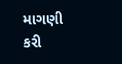માગણી કરી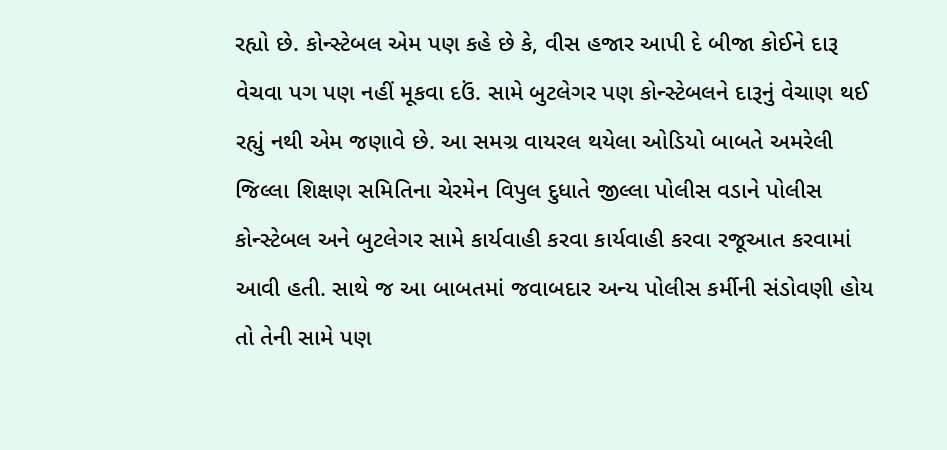રહ્યો છે. કોન્સ્ટેબલ એમ પણ કહે છે કે, વીસ હજાર આપી દે બીજા કોઈને દારૂ વેચવા પગ પણ નહીં મૂકવા દઉં. સામે બુટલેગર પણ કોન્સ્ટેબલને દારૂનું વેચાણ થઈ રહ્યું નથી એમ જણાવે છે. આ સમગ્ર વાયરલ થયેલા ઓડિયો બાબતે અમરેલી જિલ્લા શિક્ષણ સમિતિના ચેરમેન વિપુલ દુધાતે જીલ્લા પોલીસ વડાને પોલીસ કોન્સ્ટેબલ અને બુટલેગર સામે કાર્યવાહી કરવા કાર્યવાહી કરવા રજૂઆત કરવામાં આવી હતી. સાથે જ આ બાબતમાં જવાબદાર અન્ય પોલીસ કર્મીની સંડોવણી હોય તો તેની સામે પણ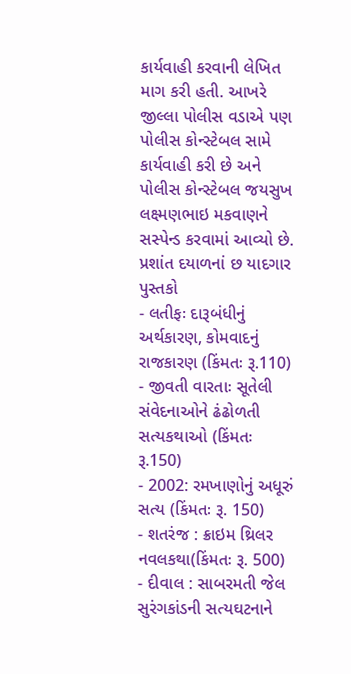કાર્યવાહી કરવાની લેખિત માગ કરી હતી. આખરે જીલ્લા પોલીસ વડાએ પણ પોલીસ કોન્સ્ટેબલ સામે કાર્યવાહી કરી છે અને પોલીસ કોન્સ્ટેબલ જયસુખ લક્ષ્મણભાઇ મકવાણને સસ્પેન્ડ કરવામાં આવ્યો છે.
પ્રશાંત દયાળનાં છ યાદગાર પુસ્તકો
- લતીફઃ દારૂબંધીનું અર્થકારણ, કોમવાદનું રાજકારણ (કિંમતઃ રૂ.110)
- જીવતી વારતાઃ સૂતેલી સંવેદનાઓને ઢંઢોળતી સત્યકથાઓ (કિંમતઃ રૂ.150)
- 2002: રમખાણોનું અધૂરું સત્ય (કિંમતઃ રૂ. 150)
- શતરંજ : ક્રાઇમ થ્રિલર નવલકથા(કિંમતઃ રૂ. 500)
- દીવાલ : સાબરમતી જેલ સુરંગકાંડની સત્યઘટનાને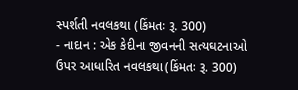સ્પર્શતી નવલકથા (કિંમતઃ રૂ. 300)
- નાદાન : એક કેદીના જીવનની સત્યઘટનાઓ ઉપર આધારિત નવલકથા(કિંમતઃ રૂ. 300)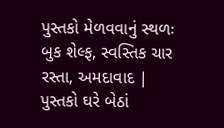પુસ્તકો મેળવવાનું સ્થળઃ બુક શેલ્ફ, સ્વસ્તિક ચાર રસ્તા, અમદાવાદ | પુસ્તકો ઘરે બેઠાં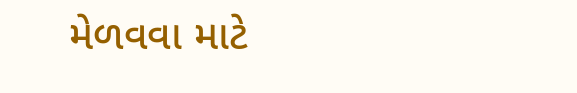મેળવવા માટે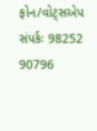ફોન/વોટ્સએપ સંપર્કઃ 98252 90796